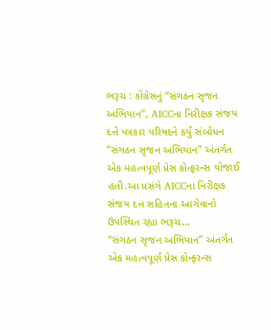ભરૂચ : કોંગ્રેસનું “સંગઠન સૃજન અભિયાન”, AICCના નિરીક્ષક સંજય દત્તે પત્રકાર પરિષદને કર્યું સંબોધન
“સંગઠન સૃજન અભિયાન” અંતર્ગત એક મહત્વપૂર્ણ પ્રેસ કોન્ફરન્સ યોજાઈ હતી.આ પ્રસંગે AICCના નિરીક્ષક સંજય દત્ત સહિતના આગેવાનો ઉપસ્થિત રહ્યા ભરૂચ…
“સંગઠન સૃજન અભિયાન” અંતર્ગત એક મહત્વપૂર્ણ પ્રેસ કોન્ફરન્સ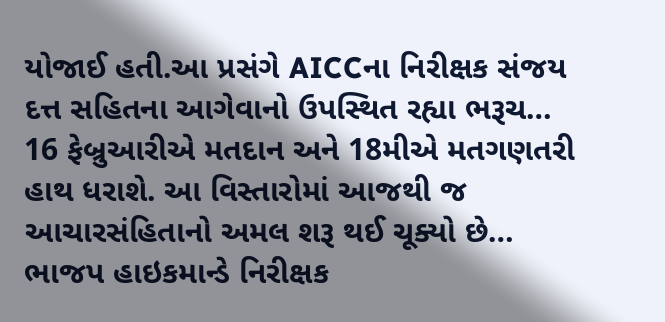યોજાઈ હતી.આ પ્રસંગે AICCના નિરીક્ષક સંજય દત્ત સહિતના આગેવાનો ઉપસ્થિત રહ્યા ભરૂચ…
16 ફેબ્રુઆરીએ મતદાન અને 18મીએ મતગણતરી હાથ ધરાશે. આ વિસ્તારોમાં આજથી જ આચારસંહિતાનો અમલ શરૂ થઈ ચૂક્યો છે…
ભાજપ હાઇકમાન્ડે નિરીક્ષક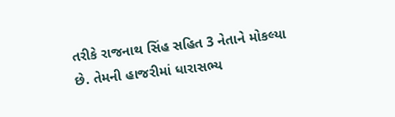તરીકે રાજનાથ સિંહ સહિત 3 નેતાને મોકલ્યા છે. તેમની હાજરીમાં ધારાસભ્ય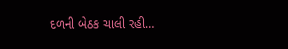દળની બેઠક ચાલી રહી…